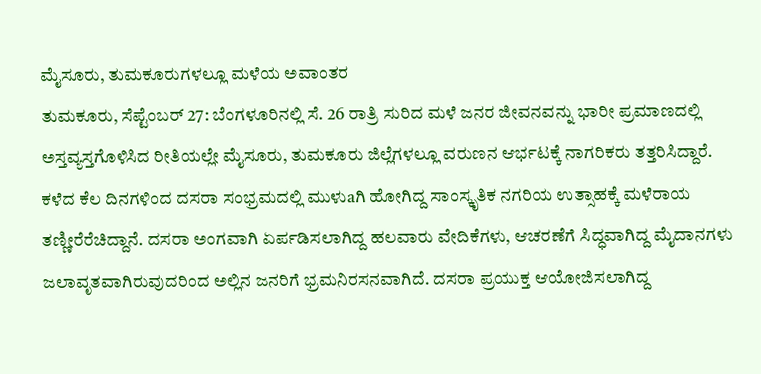ಮೈಸೂರು, ತುಮಕೂರುಗಳಲ್ಲೂ ಮಳೆಯ ಅವಾಂತರ
ತುಮಕೂರು, ಸೆಪ್ಟೆಂಬರ್ 27: ಬೆಂಗಳೂರಿನಲ್ಲಿ ಸೆ. 26 ರಾತ್ರಿ ಸುರಿದ ಮಳೆ ಜನರ ಜೀವನವನ್ನು ಭಾರೀ ಪ್ರಮಾಣದಲ್ಲಿ ಅಸ್ತವ್ಯಸ್ತಗೊಳಿಸಿದ ರೀತಿಯಲ್ಲೇ ಮೈಸೂರು, ತುಮಕೂರು ಜಿಲ್ಲೆಗಳಲ್ಲೂ ವರುಣನ ಆರ್ಭಟಕ್ಕೆ ನಾಗರಿಕರು ತತ್ತರಿಸಿದ್ದಾರೆ.
ಕಳೆದ ಕೆಲ ದಿನಗಳಿಂದ ದಸರಾ ಸಂಭ್ರಮದಲ್ಲಿ ಮುಳುaಗಿ ಹೋಗಿದ್ದ ಸಾಂಸ್ಕೃತಿಕ ನಗರಿಯ ಉತ್ಸಾಹಕ್ಕೆ ಮಳೆರಾಯ ತಣ್ಣೀರೆರೆಚಿದ್ದಾನೆ. ದಸರಾ ಅಂಗವಾಗಿ ಏರ್ಪಡಿಸಲಾಗಿದ್ದ ಹಲವಾರು ವೇದಿಕೆಗಳು, ಆಚರಣೆಗೆ ಸಿದ್ಧವಾಗಿದ್ದ ಮೈದಾನಗಳು ಜಲಾವೃತವಾಗಿರುವುದರಿಂದ ಅಲ್ಲಿನ ಜನರಿಗೆ ಭ್ರಮನಿರಸನವಾಗಿದೆ. ದಸರಾ ಪ್ರಯುಕ್ತ ಆಯೋಜಿಸಲಾಗಿದ್ದ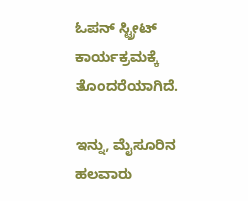ಓಪನ್ ಸ್ಟ್ರೀಟ್ ಕಾರ್ಯಕ್ರಮಕ್ಕೆ ತೊಂದರೆಯಾಗಿದೆ.

ಇನ್ನು, ಮೈಸೂರಿನ ಹಲವಾರು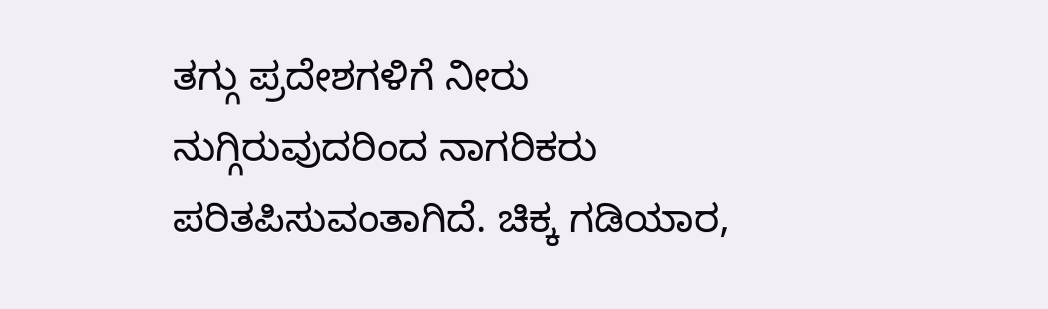ತಗ್ಗು ಪ್ರದೇಶಗಳಿಗೆ ನೀರು ನುಗ್ಗಿರುವುದರಿಂದ ನಾಗರಿಕರು ಪರಿತಪಿಸುವಂತಾಗಿದೆ. ಚಿಕ್ಕ ಗಡಿಯಾರ,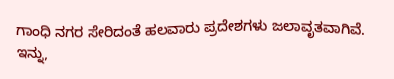ಗಾಂಧಿ ನಗರ ಸೇರಿದಂತೆ ಹಲವಾರು ಪ್ರದೇಶಗಳು ಜಲಾವೃತವಾಗಿವೆ.
ಇನ್ನು,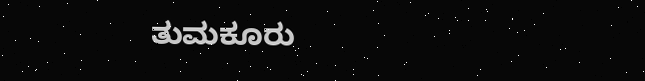ತುಮಕೂರು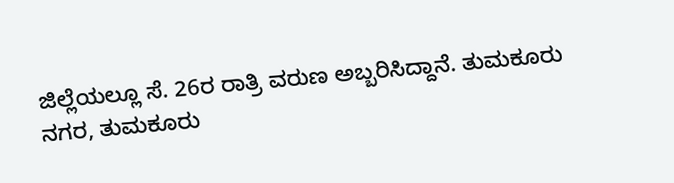ಜಿಲ್ಲೆಯಲ್ಲೂ ಸೆ. 26ರ ರಾತ್ರಿ ವರುಣ ಅಬ್ಬರಿಸಿದ್ದಾನೆ. ತುಮಕೂರು ನಗರ, ತುಮಕೂರು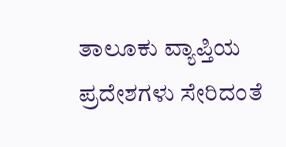ತಾಲೂಕು ವ್ಯಾಪ್ತಿಯ ಪ್ರದೇಶಗಳು ಸೇರಿದಂತೆ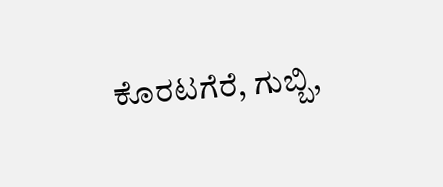ಕೊರಟಗೆರೆ, ಗುಬ್ಬಿ,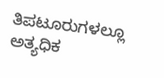ತಿಪಟೂರುಗಳಲ್ಲೂ ಅತ್ಯಧಿಕ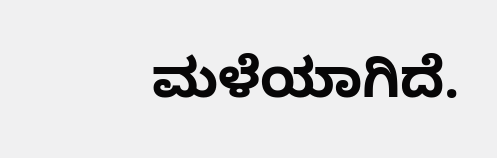ಮಳೆಯಾಗಿದೆ.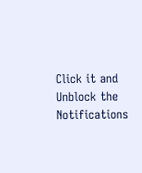Click it and Unblock the Notifications